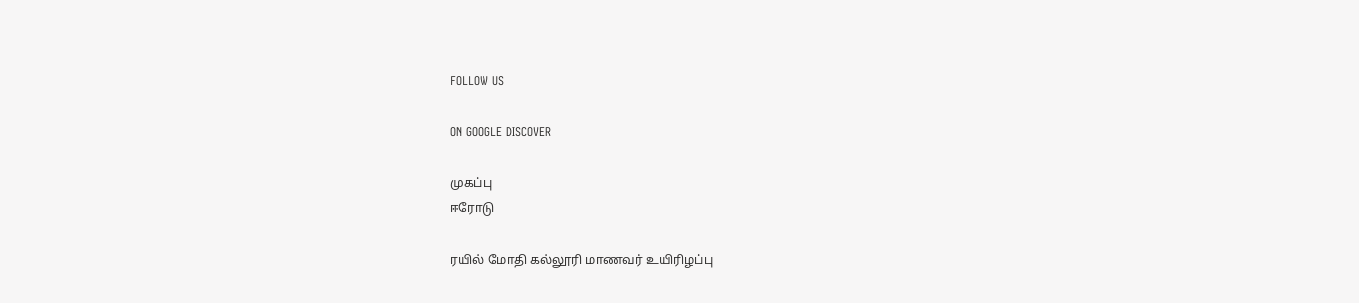FOLLOW US

ON GOOGLE DISCOVER

முகப்பு
ஈரோடு

ரயில் மோதி கல்லூரி மாணவர் உயிரிழப்பு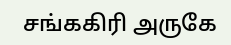சங்ககிரி அருகே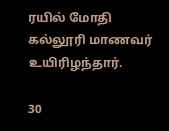ரயில் மோதி கல்லூரி மாணவர் உயிரிழந்தார்.

30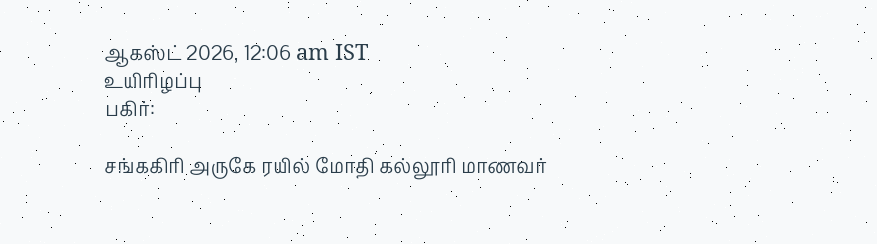ஆகஸ்ட் 2026, 12:06 am IST
உயிரிழப்பு
பகிர்:

சங்ககிரி அருகே ரயில் மோதி கல்லூரி மாணவர்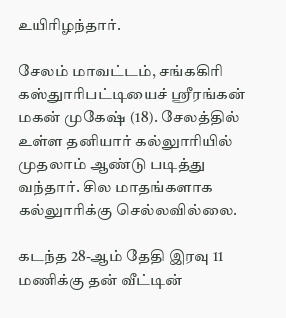உயிரிழந்தார்.

சேலம் மாவட்டம், சங்ககிரி கஸ்துாரிபட்டியைச் ஸ்ரீரங்கன் மகன் முகேஷ் (18). சேலத்தில் உள்ள தனியார் கல்லுாரியில் முதலாம் ஆண்டு படித்து வந்தார். சில மாதங்களாக கல்லுாரிக்கு செல்லவில்லை.

கடந்த 28-ஆம் தேதி இரவு 11 மணிக்கு தன் வீட்டின்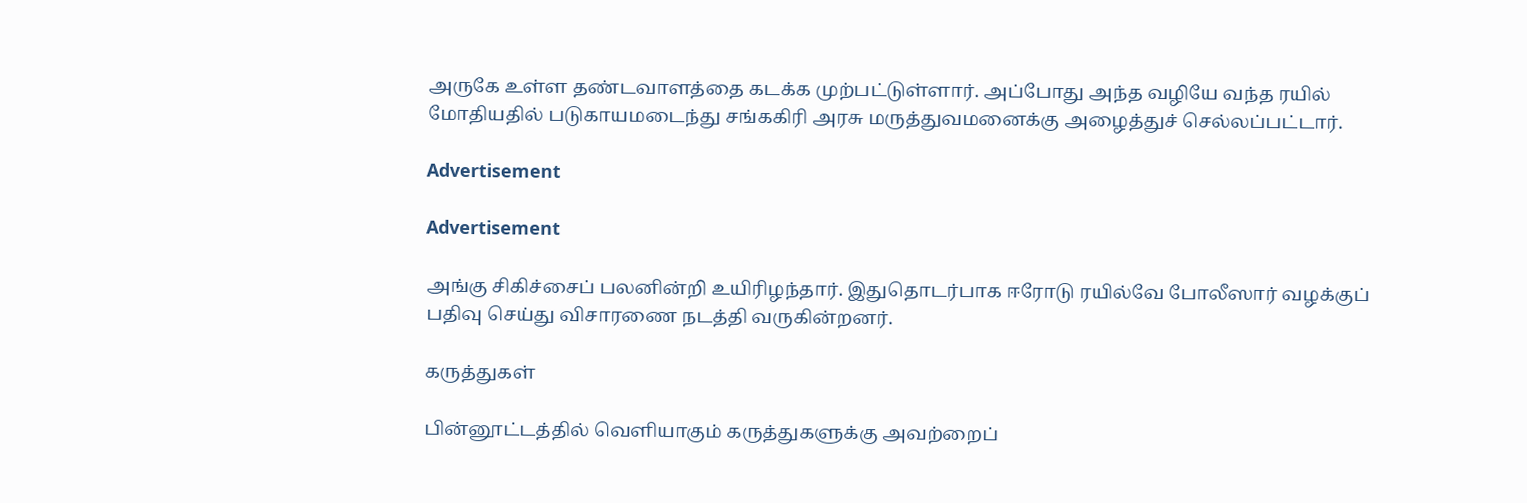அருகே உள்ள தண்டவாளத்தை கடக்க முற்பட்டுள்ளார். அப்போது அந்த வழியே வந்த ரயில் மோதியதில் படுகாயமடைந்து சங்ககிரி அரசு மருத்துவமனைக்கு அழைத்துச் செல்லப்பட்டார்.

Advertisement

Advertisement

அங்கு சிகிச்சைப் பலனின்றி உயிரிழந்தார். இதுதொடர்பாக ஈரோடு ரயில்வே போலீஸார் வழக்குப் பதிவு செய்து விசாரணை நடத்தி வருகின்றனர்.

கருத்துகள்

பின்னூட்டத்தில் வெளியாகும் கருத்துகளுக்கு அவற்றைப்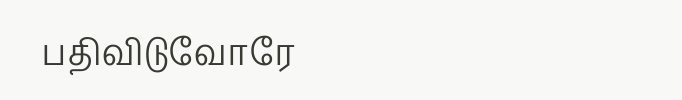பதிவிடுவோரே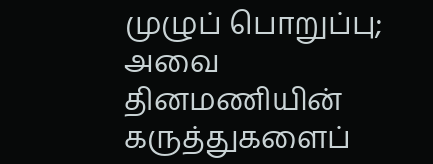முழுப் பொறுப்பு; அவை தினமணியின் கருத்துகளைப்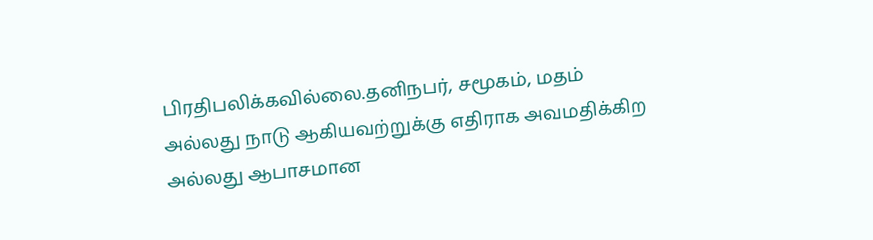பிரதிபலிக்கவில்லை.தனிநபர், சமூகம், மதம் அல்லது நாடு ஆகியவற்றுக்கு எதிராக அவமதிக்கிற அல்லது ஆபாசமான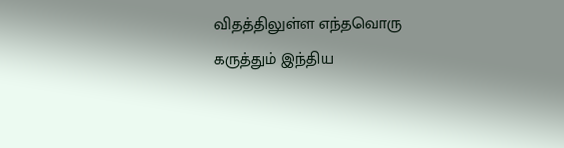விதத்திலுள்ள எந்தவொரு கருத்தும் இந்திய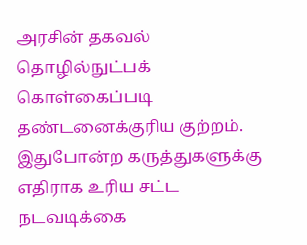அரசின் தகவல் தொழில்நுட்பக் கொள்கைப்படி தண்டனைக்குரிய குற்றம். இதுபோன்ற கருத்துகளுக்கு எதிராக உரிய சட்ட நடவடிக்கை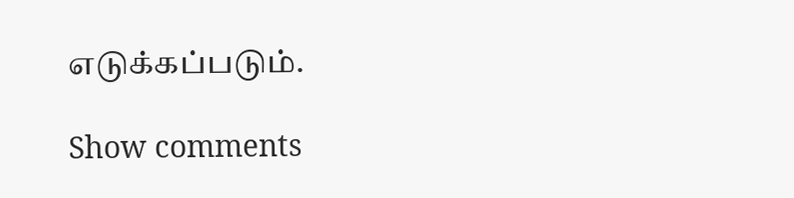எடுக்கப்படும்.

Show comments